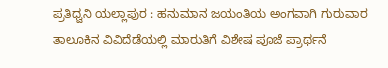ಪ್ರತಿಧ್ವನಿ ಯಲ್ಲಾಪುರ : ಹನುಮಾನ ಜಯಂತಿಯ ಅಂಗವಾಗಿ ಗುರುವಾರ ತಾಲೂಕಿನ ವಿವಿದೆಡೆಯಲ್ಲಿ ಮಾರುತಿಗೆ ವಿಶೇಷ ಪೂಜೆ ಪ್ರಾರ್ಥನೆ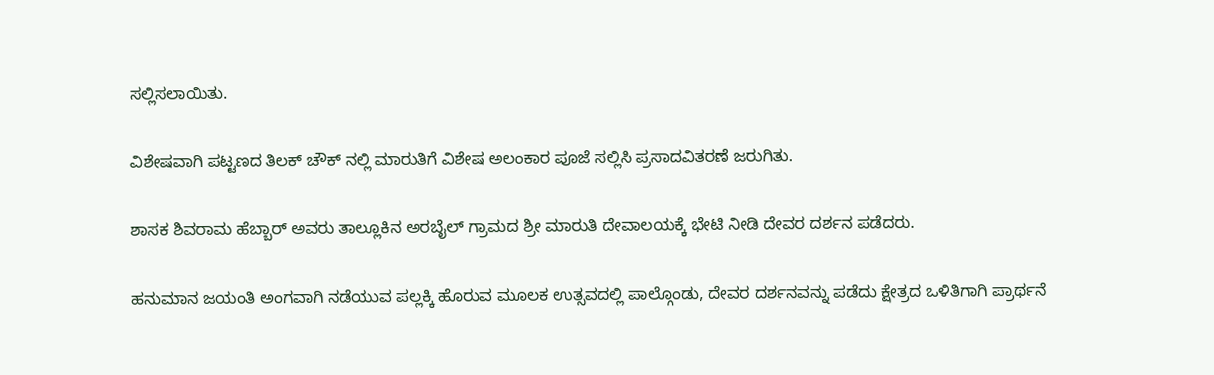ಸಲ್ಲಿಸಲಾಯಿತು.

ವಿಶೇಷವಾಗಿ ಪಟ್ಟಣದ ತಿಲಕ್ ಚೌಕ್ ನಲ್ಲಿ ಮಾರುತಿಗೆ ವಿಶೇಷ ಅಲಂಕಾರ ಪೂಜೆ ಸಲ್ಲಿಸಿ ಪ್ರಸಾದವಿತರಣೆ ಜರುಗಿತು.

ಶಾಸಕ ಶಿವರಾಮ ಹೆಬ್ಬಾರ್ ಅವರು ತಾಲ್ಲೂಕಿನ ಅರಬೈಲ್ ಗ್ರಾಮದ ಶ್ರೀ ಮಾರುತಿ ದೇವಾಲಯಕ್ಕೆ ಭೇಟಿ ನೀಡಿ ದೇವರ ದರ್ಶನ ಪಡೆದರು.

ಹನುಮಾನ ಜಯಂತಿ ಅಂಗವಾಗಿ ನಡೆಯುವ ಪಲ್ಲಕ್ಕಿ ಹೊರುವ ಮೂಲಕ ಉತ್ಸವದಲ್ಲಿ ಪಾಲ್ಗೊಂಡು, ದೇವರ ದರ್ಶನವನ್ನು ಪಡೆದು ಕ್ಷೇತ್ರದ ಒಳಿತಿಗಾಗಿ ಪ್ರಾರ್ಥನೆ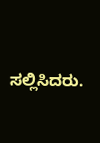ಸಲ್ಲಿಸಿದರು.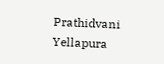Prathidvani Yellapura